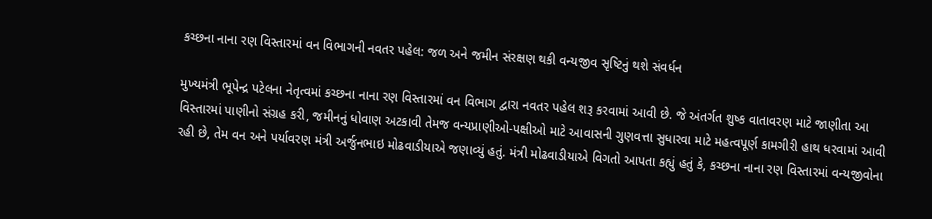કચ્છના નાના રણ વિસ્તારમાં વન વિભાગની નવતર પહેલ: જળ અને જમીન સંરક્ષણ થકી વન્યજીવ સૃષ્ટિનું થશે સંવર્ધન

મુખ્યમંત્રી ભૂપેન્દ્ર પટેલના નેતૃત્વમાં કચ્છના નાના રણ વિસ્તારમાં વન વિભાગ દ્વારા નવતર પહેલ શરૂ કરવામાં આવી છે. જે અંતર્ગત શુષ્ક વાતાવરણ માટે જાણીતા આ વિસ્તારમાં પાણીનો સંગ્રહ કરી, જમીનનું ધોવાણ અટકાવી તેમજ વન્યપ્રાણીઓ-પક્ષીઓ માટે આવાસની ગુણવત્તા સુધારવા માટે મહત્વપૂર્ણ કામગીરી હાથ ધરવામાં આવી રહી છે, તેમ વન અને પર્યાવરણ મંત્રી અર્જુનભાઇ મોઢવાડીયાએ જણાવ્યું હતું. મંત્રી મોઢવાડીયાએ વિગતો આપતા કહ્યું હતું કે, કચ્છના નાના રણ વિસ્તારમાં વન્યજીવોના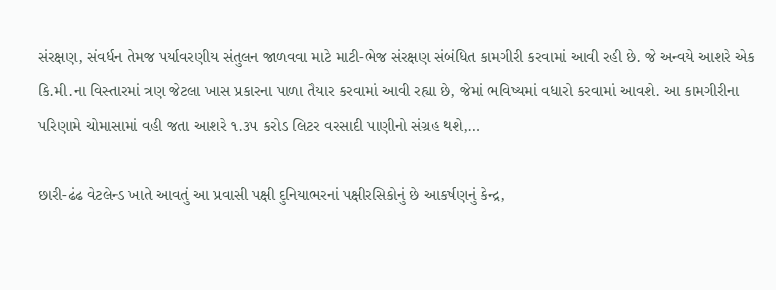સંરક્ષણ, સંવર્ધન તેમજ પર્યાવરણીય સંતુલન જાળવવા માટે માટી-ભેજ સંરક્ષણ સંબંધિત કામગીરી કરવામાં આવી રહી છે. જે અન્વયે આશરે એક કિ.મી.ના વિસ્તારમાં ત્રણ જેટલા ખાસ પ્રકારના પાળા તૈયાર કરવામાં આવી રહ્યા છે, જેમાં ભવિષ્યમાં વધારો કરવામાં આવશે. આ કામગીરીના પરિણામે ચોમાસામાં વહી જતા આશરે ૧.૩૫ કરોડ લિટર વરસાદી પાણીનો સંગ્રહ થશે,…

છારી-ઢંઢ વેટલેન્ડ ખાતે આવતું આ પ્રવાસી પક્ષી દુનિયાભરનાં પક્ષીરસિકોનું છે આકર્ષણનું કેન્દ્ર,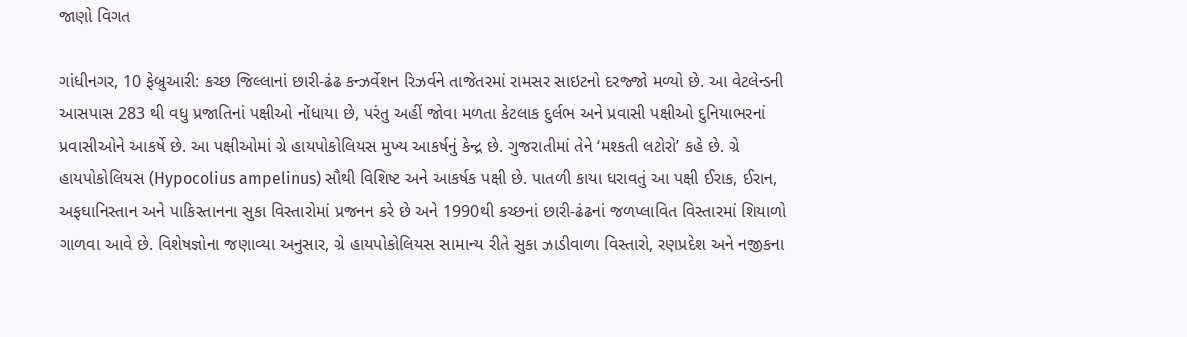જાણો વિગત

ગાંધીનગર, 10 ફેબ્રુઆરી: કચ્છ જિલ્લાનાં છારી-ઢંઢ કન્ઝર્વેશન રિઝર્વને તાજેતરમાં રામસર સાઇટનો દરજ્જો મળ્યો છે. આ વેટલેન્ડની આસપાસ 283 થી વધુ પ્રજાતિનાં પક્ષીઓ નોંધાયા છે, પરંતુ અહીં જોવા મળતા કેટલાક દુર્લભ અને પ્રવાસી પક્ષીઓ દુનિયાભરનાં પ્રવાસીઓને આકર્ષે છે. આ પક્ષીઓમાં ગ્રે હાયપોકોલિયસ મુખ્ય આકર્ષનું કેન્દ્ર છે. ગુજરાતીમાં તેને ‘મશ્કતી લટોરો’ કહે છે. ગ્રે હાયપોકોલિયસ (Hypocolius ampelinus) સૌથી વિશિષ્ટ અને આકર્ષક પક્ષી છે. પાતળી કાયા ધરાવતું આ પક્ષી ઈરાક, ઈરાન, અફઘાનિસ્તાન અને પાકિસ્તાનના સુકા વિસ્તારોમાં પ્રજનન કરે છે અને 1990થી કચ્છનાં છારી-ઢંઢનાં જળપ્લાવિત વિસ્તારમાં શિયાળો ગાળવા આવે છે. વિશેષજ્ઞોના જણાવ્યા અનુસાર, ગ્રે હાયપોકોલિયસ સામાન્ય રીતે સુકા ઝાડીવાળા વિસ્તારો, રણપ્રદેશ અને નજીકના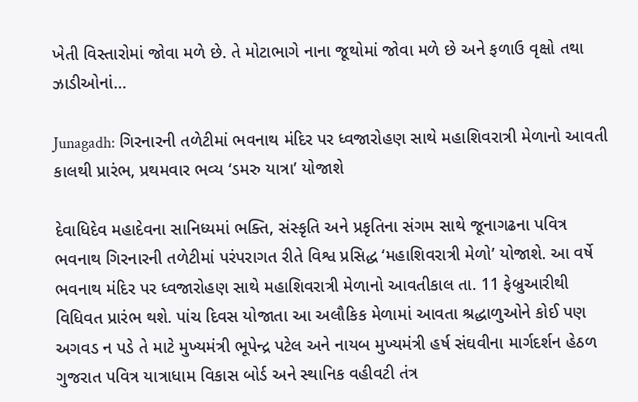ખેતી વિસ્તારોમાં જોવા મળે છે. તે મોટાભાગે નાના જૂથોમાં જોવા મળે છે અને ફળાઉ વૃક્ષો તથા ઝાડીઓનાં…

Junagadh: ગિરનારની તળેટીમાં ભવનાથ મંદિર પર ધ્વજારોહણ સાથે મહાશિવરાત્રી મેળાનો આવતી કાલથી પ્રારંભ, પ્રથમવાર ભવ્ય ‘ડમરુ યાત્રા’ યોજાશે

દેવાધિદેવ મહાદેવના સાનિધ્યમાં ભક્તિ, સંસ્કૃતિ અને પ્રકૃતિના સંગમ સાથે જૂનાગઢના પવિત્ર ભવનાથ ગિરનારની તળેટીમાં પરંપરાગત રીતે વિશ્વ પ્રસિદ્ધ ‘મહાશિવરાત્રી મેળો’ યોજાશે. આ વર્ષે ભવનાથ મંદિર પર ધ્વજારોહણ સાથે મહાશિવરાત્રી મેળાનો આવતીકાલ તા. 11 ફેબ્રુઆરીથી વિધિવત પ્રારંભ થશે. પાંચ દિવસ યોજાતા આ અલૌકિક મેળામાં આવતા શ્રદ્ધાળુઓને કોઈ પણ અગવડ ન પડે તે માટે મુખ્યમંત્રી ભૂપેન્દ્ર પટેલ અને નાયબ મુખ્યમંત્રી હર્ષ સંઘવીના માર્ગદર્શન હેઠળ ગુજરાત પવિત્ર યાત્રાધામ વિકાસ બોર્ડ અને સ્થાનિક વહીવટી તંત્ર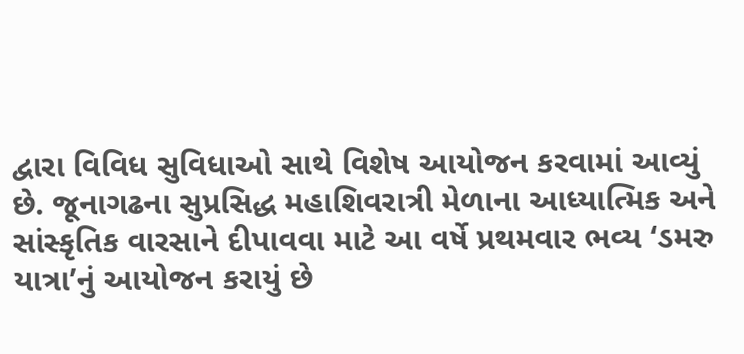દ્વારા વિવિધ સુવિધાઓ સાથે વિશેષ આયોજન કરવામાં આવ્યું છે. જૂનાગઢના સુપ્રસિદ્ધ મહાશિવરાત્રી મેળાના આધ્યાત્મિક અને સાંસ્કૃતિક વારસાને દીપાવવા માટે આ વર્ષે પ્રથમવાર ભવ્ય ‘ડમરુ યાત્રા’નું આયોજન કરાયું છે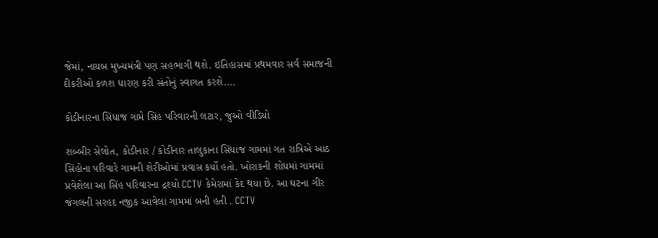જેમાં, નાયબ મુખ્યમંત્રી પણ સહભાગી થશે. ઇતિહાસમાં પ્રથમવાર સર્વ સમાજની દીકરીઓ કળશ ધારણ કરી સંતોનું સ્વાગત કરશે.…

કોડીનારના સિંધાજ ગામે સિંહ પરિવારની લટાર, જુઓ વીડિયો

શબ્બીર સેલોત, કોડીનાર / કોડીનાર તાલુકાના સિંધાજ ગામમાં ગત રાત્રિએ આઠ સિંહોના પરિવારે ગામની શેરીઓમાં પ્રવાસ કર્યો હતો. ખોરાકની શોધમાં ગામમાં પ્રવેશેલા આ સિંહ પરિવારના દ્રશ્યો CCTV કેમેરામાં કેદ થયા છે. આ ઘટના ગીર જંગલની સરહદ નજીક આવેલા ગામમાં બની હતી . CCTV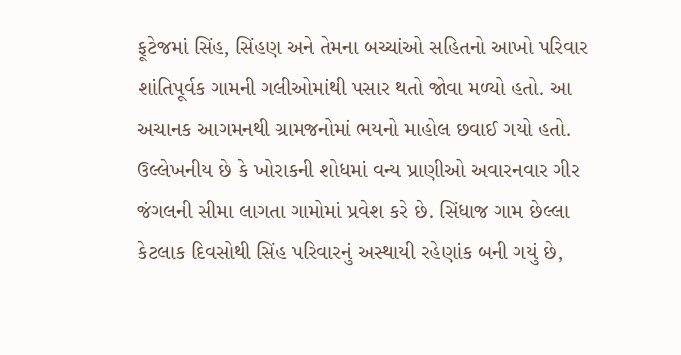ફૂટેજમાં સિંહ, સિંહણ અને તેમના બચ્ચાંઓ સહિતનો આખો પરિવાર શાંતિપૂર્વક ગામની ગલીઓમાંથી પસાર થતો જોવા મળ્યો હતો. આ અચાનક આગમનથી ગ્રામજનોમાં ભયનો માહોલ છવાઈ ગયો હતો. ઉલ્લેખનીય છે કે ખોરાકની શોધમાં વન્ય પ્રાણીઓ અવારનવાર ગીર જંગલની સીમા લાગતા ગામોમાં પ્રવેશ કરે છે. સિંધાજ ગામ છેલ્લા કેટલાક દિવસોથી સિંહ પરિવારનું અસ્થાયી રહેણાંક બની ગયું છે,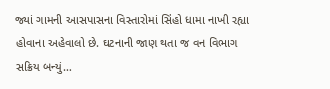જ્યાં ગામની આસપાસના વિસ્તારોમાં સિંહો ધામા નાખી રહ્યા હોવાના અહેવાલો છે. ઘટનાની જાણ થતા જ વન વિભાગ સક્રિય બન્યું…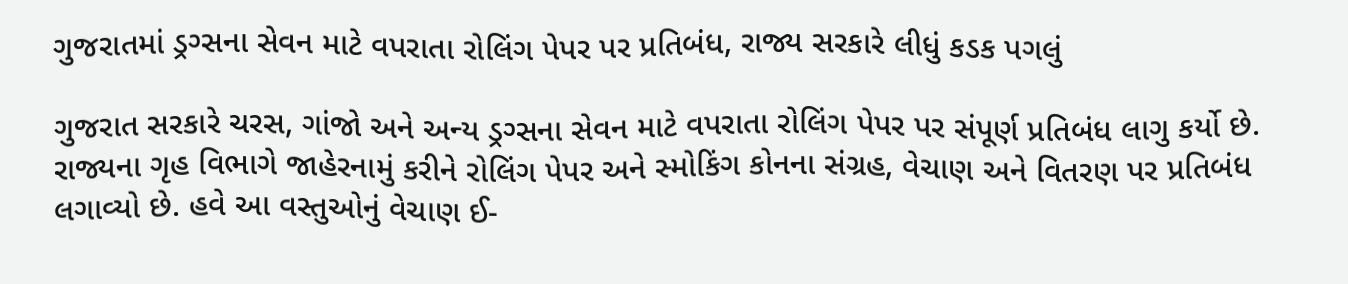ગુજરાતમાં ડ્રગ્સના સેવન માટે વપરાતા રોલિંગ પેપર પર પ્રતિબંધ, રાજ્ય સરકારે લીધું કડક પગલું

ગુજરાત સરકારે ચરસ, ગાંજો અને અન્ય ડ્રગ્સના સેવન માટે વપરાતા રોલિંગ પેપર પર સંપૂર્ણ પ્રતિબંધ લાગુ કર્યો છે. રાજ્યના ગૃહ વિભાગે જાહેરનામું કરીને રોલિંગ પેપર અને સ્મોકિંગ કોનના સંગ્રહ, વેચાણ અને વિતરણ પર પ્રતિબંધ લગાવ્યો છે. હવે આ વસ્તુઓનું વેચાણ ઈ-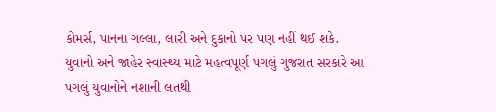કોમર્સ, પાનના ગલ્લા, લારી અને દુકાનો પર પણ નહીં થઈ શકે. યુવાનો અને જાહેર સ્વાસ્થ્ય માટે મહત્વપૂર્ણ પગલું ગુજરાત સરકારે આ પગલું યુવાનોને નશાની લતથી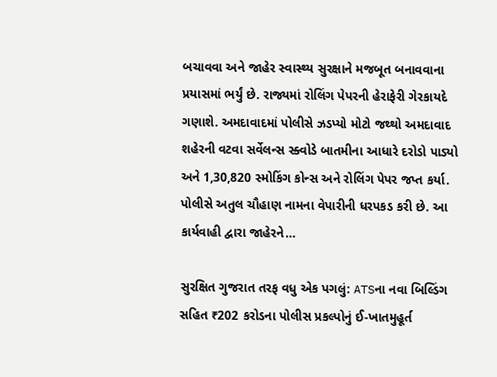બચાવવા અને જાહેર સ્વાસ્થ્ય સુરક્ષાને મજબૂત બનાવવાના પ્રયાસમાં ભર્યું છે. રાજ્યમાં રોલિંગ પેપરની હેરાફેરી ગેરકાયદે ગણાશે. અમદાવાદમાં પોલીસે ઝડપ્યો મોટો જથ્થો અમદાવાદ શહેરની વટવા સર્વેલન્સ સ્ક્વોડે બાતમીના આધારે દરોડો પાડ્યો અને 1,30,820 સ્મોકિંગ કોન્સ અને રોલિંગ પેપર જપ્ત કર્યા. પોલીસે અતુલ ચૌહાણ નામના વેપારીની ધરપકડ કરી છે. આ કાર્યવાહી દ્વારા જાહેરને…

સુરક્ષિત ગુજરાત તરફ વધુ એક પગલું: ATSના નવા બિલ્ડિંગ સહિત ₹202 કરોડના પોલીસ પ્રકલ્પોનું ઈ-ખાતમુહૂર્ત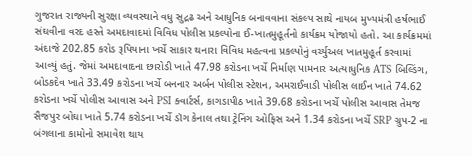ગુજરાત રાજ્યની સુરક્ષા વ્યવસ્થાને વધુ સુદ્રઢ અને આધુનિક બનાવવાના સંકલ્પ સાથે નાયબ મુખ્યમંત્રી હર્ષભાઈ સંઘવીના વરદ હસ્તે અમદાવાદમાં વિવિધ પોલીસ પ્રકલ્પોના ઈ-ખાતમુહૂર્તનો કાર્યક્રમ યોજાયો હતો. આ કાર્યક્રમમાં અંદાજે 202.85 કરોડ રૂપિયાના ખર્ચે સાકાર થનારા વિવિધ મહત્વના પ્રકલ્પોનું વર્ચ્યુઅલ ખાતમુહૂર્ત કરવામાં આવ્યું હતું. જેમાં અમદાવાદના છારોડી ખાતે 47.98 કરોડના ખર્ચે નિર્માણ પામનાર અત્યાધુનિક ATS બિલ્ડિંગ, બોડકદેવ ખાતે 33.49 કરોડના ખર્ચે બનનાર અર્બન પોલીસ સ્ટેશન, અમરાઈવાડી પોલીસ લાઈન ખાતે 74.62 કરોડના ખર્ચે પોલીસ આવાસ અને PSI ક્વાર્ટર્સ, કાગડાપીઠ ખાતે 39.68 કરોડના ખર્ચે પોલીસ આવાસ તેમજ સૈજપુર બોઘા ખાતે 5.74 કરોડના ખર્ચે ડૉગ કેનાલ તથા ટ્રેનિંગ ઓફિસ અને 1.34 કરોડના ખર્ચે SRP ગ્રુપ-2 ના બંગલાના કામોનો સમાવેશ થાય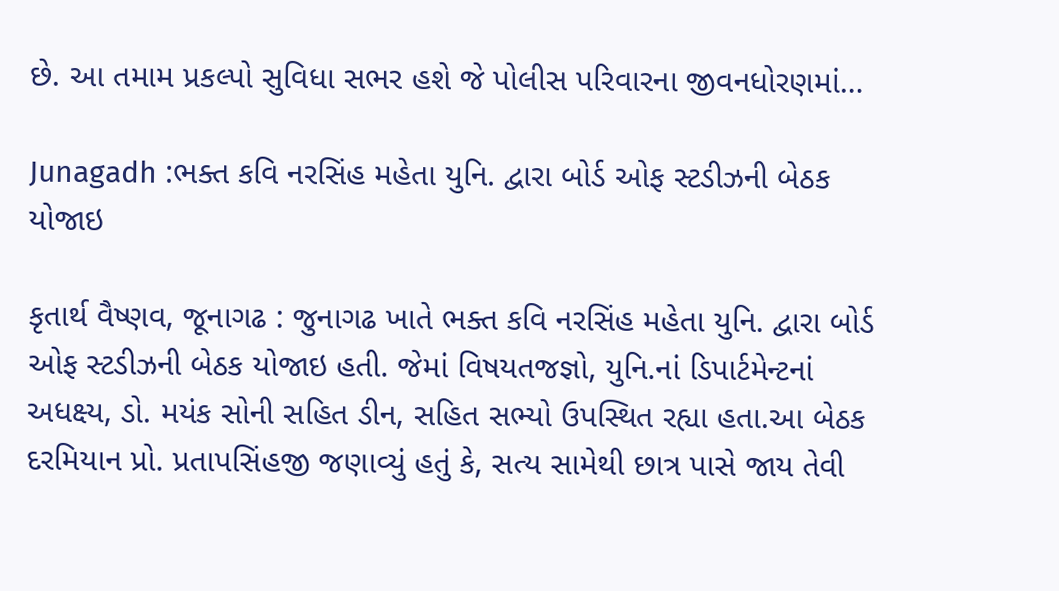છે. આ તમામ પ્રકલ્પો સુવિધા સભર હશે જે પોલીસ પરિવારના જીવનધોરણમાં…

Junagadh :ભક્ત કવિ નરસિંહ મહેતા યુનિ. દ્વારા બોર્ડ ઓફ સ્ટડીઝની બેઠક યોજાઇ

કૃતાર્થ વૈષ્ણવ, જૂનાગઢ : જુનાગઢ ખાતે ભક્ત કવિ નરસિંહ મહેતા યુનિ. દ્વારા બોર્ડ ઓફ સ્ટડીઝની બેઠક યોજાઇ હતી. જેમાં વિષયતજજ્ઞો, યુનિ.નાં ડિપાર્ટમેન્ટનાં અધક્ષ્ય, ડો. મયંક સોની સહિત ડીન, સહિત સભ્યો ઉપસ્થિત રહ્યા હતા.આ બેઠક દરમિયાન પ્રો. પ્રતાપસિંહજી જણાવ્યું હતું કે, સત્ય સામેથી છાત્ર પાસે જાય તેવી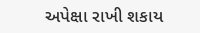અપેક્ષા રાખી શકાય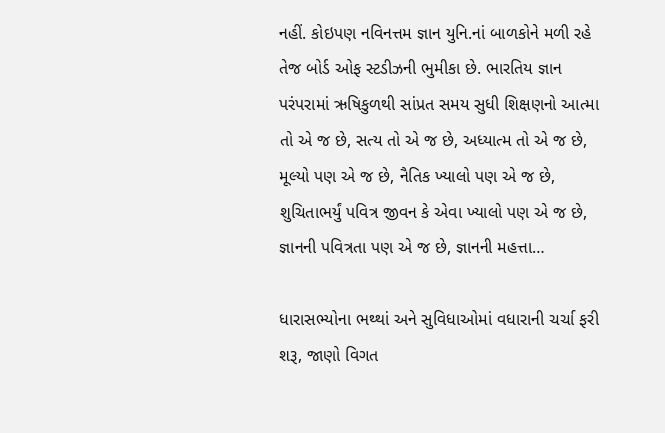નહીં. કોઇપણ નવિનત્તમ જ્ઞાન યુનિ.નાં બાળકોને મળી રહે તેજ બોર્ડ ઓફ સ્ટડીઝની ભુમીકા છે. ભારતિય જ્ઞાન પરંપરામાં ઋષિકુળથી સાંપ્રત સમય સુધી શિક્ષણનો આત્મા તો એ જ છે, સત્ય તો એ જ છે, અધ્યાત્મ તો એ જ છે, મૂલ્યો પણ એ જ છે, નૈતિક ખ્યાલો પણ એ જ છે, શુચિતાભર્યું પવિત્ર જીવન કે એવા ખ્યાલો પણ એ જ છે, જ્ઞાનની પવિત્રતા પણ એ જ છે, જ્ઞાનની મહત્તા…

ધારાસભ્યોના ભથ્થાં અને સુવિધાઓમાં વધારાની ચર્ચા ફરી શરૂ, જાણો વિગત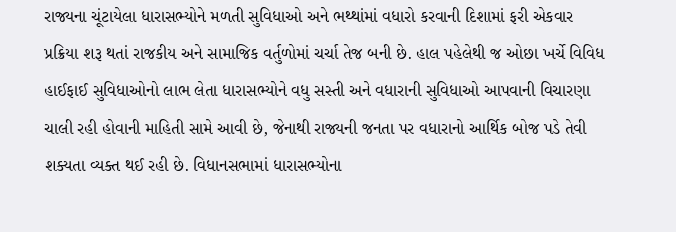રાજ્યના ચૂંટાયેલા ધારાસભ્યોને મળતી સુવિધાઓ અને ભથ્થાંમાં વધારો કરવાની દિશામાં ફરી એકવાર પ્રક્રિયા શરૂ થતાં રાજકીય અને સામાજિક વર્તુળોમાં ચર્ચા તેજ બની છે. હાલ પહેલેથી જ ઓછા ખર્ચે વિવિધ હાઈફાઈ સુવિધાઓનો લાભ લેતા ધારાસભ્યોને વધુ સસ્તી અને વધારાની સુવિધાઓ આપવાની વિચારણા ચાલી રહી હોવાની માહિતી સામે આવી છે, જેનાથી રાજ્યની જનતા પર વધારાનો આર્થિક બોજ પડે તેવી શક્યતા વ્યક્ત થઈ રહી છે. વિધાનસભામાં ધારાસભ્યોના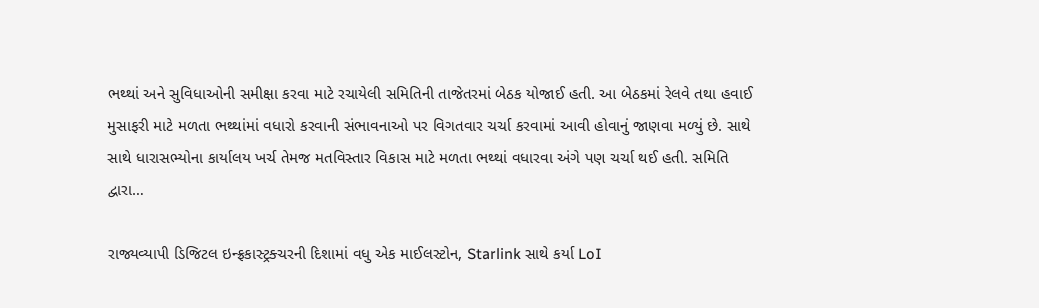ભથ્થાં અને સુવિધાઓની સમીક્ષા કરવા માટે રચાયેલી સમિતિની તાજેતરમાં બેઠક યોજાઈ હતી. આ બેઠકમાં રેલવે તથા હવાઈ મુસાફરી માટે મળતા ભથ્થાંમાં વધારો કરવાની સંભાવનાઓ પર વિગતવાર ચર્ચા કરવામાં આવી હોવાનું જાણવા મળ્યું છે. સાથે સાથે ધારાસભ્યોના કાર્યાલય ખર્ચ તેમજ મતવિસ્તાર વિકાસ માટે મળતા ભથ્થાં વધારવા અંગે પણ ચર્ચા થઈ હતી. સમિતિ દ્વારા…

રાજ્યવ્યાપી ડિજિટલ ઇન્ફ્રકાસ્ટ્રક્ચરની દિશામાં વધુ એક માઈલસ્ટોન, Starlink સાથે કર્યા LoI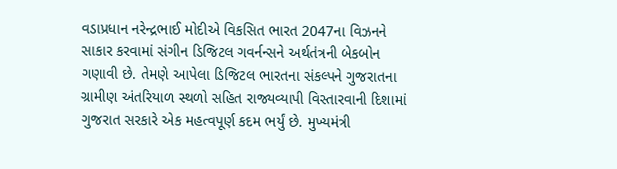વડાપ્રધાન નરેન્દ્રભાઈ મોદીએ વિકસિત ભારત 2047ના વિઝનને સાકાર કરવામાં સંગીન ડિજિટલ ગવર્નન્સને અર્થતંત્રની બેકબોન ગણાવી છે. તેમણે આપેલા ડિજિટલ ભારતના સંકલ્પને ગુજરાતના ગ્રામીણ અંતરિયાળ સ્થળો સહિત રાજ્યવ્યાપી વિસ્તારવાની દિશામાં ગુજરાત સરકારે એક મહત્વપૂર્ણ કદમ ભર્યું છે. મુખ્યમંત્રી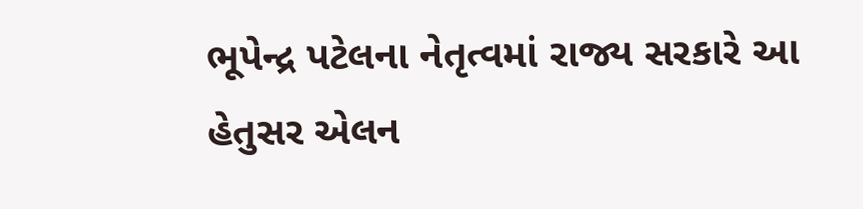ભૂપેન્દ્ર પટેલના નેતૃત્વમાં રાજ્ય સરકારે આ હેતુસર એલન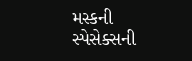મસ્કની સ્પેસેક્સની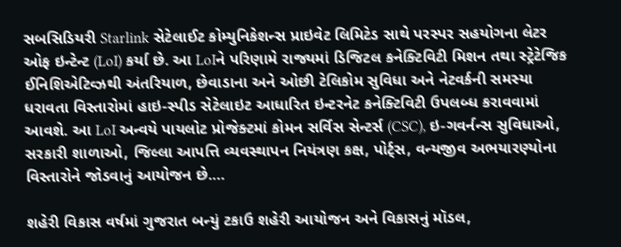સબસિડિયરી Starlink સેટેલાઈટ કોમ્યુનિકેશન્સ પ્રાઇવેટ લિમિટેડ સાથે પરસ્પર સહયોગના લેટર ઓફ ઇન્ટેન્ટ (LoI) કર્યા છે. આ LoIને પરિણામે રાજ્યમાં ડિજિટલ કનેક્ટિવિટી મિશન તથા સ્ટ્રેટેજિક ઈનિશિએટિવ્ઝથી અંતરિયાળ, છેવાડાના અને ઓછી ટેલિકોમ સુવિધા અને નેટવર્કની સમસ્યા ધરાવતા વિસ્તારોમાં હાઇ-સ્પીડ સેટેલાઇટ આધારિત ઇન્ટરનેટ કનેક્ટિવિટી ઉપલબ્ધ કરાવવામાં આવશે. આ LoI અન્વયે પાયલોટ પ્રોજેક્ટમાં કોમન સર્વિસ સેન્ટર્સ (CSC), ઇ-ગવર્નન્સ સુવિધાઓ, સરકારી શાળાઓ, જિલ્લા આપત્તિ વ્યવસ્થાપન નિયંત્રણ કક્ષ, પોર્ટ્સ, વન્યજીવ અભયારણ્યોના વિસ્તારોને જોડવાનું આયોજન છે.…

શહેરી વિકાસ વર્ષમાં ગુજરાત બન્યું ટકાઉ શહેરી આયોજન અને વિકાસનું મૉડલ,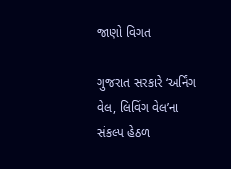જાણો વિગત

ગુજરાત સરકારે ‘અર્નિંગ વેલ, લિવિંગ વેલ’ના સંકલ્પ હેઠળ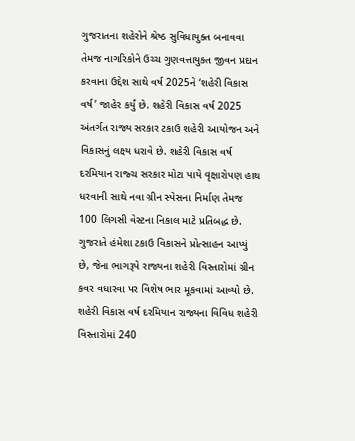ગુજરાતના શહેરોને શ્રેષ્ઠ સુવિધાયુક્ત બનાવવા તેમજ નાગરિકોને ઉચ્ચ ગુણવત્તાયુક્ત જીવન પ્રદાન કરવાના ઉદ્દેશ સાથે વર્ષ 2025ને ‘શહેરી વિકાસ વર્ષ’ જાહેર કર્યું છે. શહેરી વિકાસ વર્ષ 2025 અંતર્ગત રાજ્ય સરકાર ટકાઉ શહેરી આયોજન અને વિકાસનું લક્ષ્ય ધરાવે છે. શહેરી વિકાસ વર્ષ દરમિયાન રાજ્ચ સરકાર મોટા પાયે વૃક્ષારોપણ હાથ ધરવાની સાથે નવા ગ્રીન સ્પેસના નિર્માણ તેમજ 100 લિગસી વેસ્ટના નિકાલ માટે પ્રતિબદ્ધ છે. ગુજરાતે હંમેશા ટકાઉ વિકાસને પ્રોત્સાહન આપ્યું છે, જેના ભાગરૂપે રાજ્યના શહેરી વિસ્તારોમાં ગ્રીન કવર વધારવા પર વિશેષ ભાર મૂકવામાં આવ્યો છે. શહેરી વિકાસ વર્ષ દરમિયાન રાજ્યના વિવિધ શહેરી વિસ્તારોમાં 240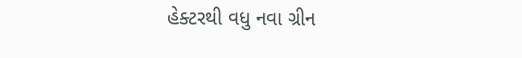હેક્ટરથી વધુ નવા ગ્રીન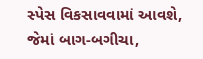સ્પેસ વિકસાવવામાં આવશે, જેમાં બાગ-બગીચા,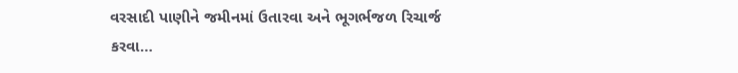વરસાદી પાણીને જમીનમાં ઉતારવા અને ભૂગર્ભજળ રિચાર્જ કરવા…